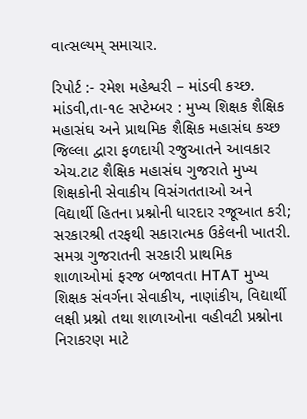વાત્સલ્યમ્ સમાચાર.

રિપોર્ટ :- રમેશ મહેશ્વરી – માંડવી કચ્છ.
માંડવી,તા-૧૯ સપ્ટેમ્બર : મુખ્ય શિક્ષક શૈક્ષિક મહાસંઘ અને પ્રાથમિક શૈક્ષિક મહાસંઘ કચ્છ જિલ્લા દ્વારા ફળદાયી રજુઆતને આવકાર
એચ.ટાટ શૈક્ષિક મહાસંઘ ગુજરાતે મુખ્ય શિક્ષકોની સેવાકીય વિસંગતતાઓ અને વિદ્યાર્થી હિતના પ્રશ્નોની ધારદાર રજૂઆત કરી; સરકારશ્રી તરફથી સકારાત્મક ઉકેલની ખાતરી.
સમગ્ર ગુજરાતની સરકારી પ્રાથમિક શાળાઓમાં ફરજ બજાવતા HTAT મુખ્ય શિક્ષક સંવર્ગના સેવાકીય, નાણાંકીય, વિદ્યાર્થી લક્ષી પ્રશ્નો તથા શાળાઓના વહીવટી પ્રશ્નોના નિરાકરણ માટે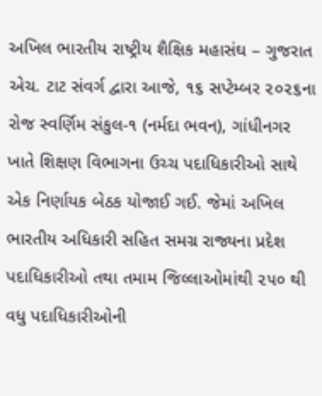અખિલ ભારતીય રાષ્ટ્રીય શૈક્ષિક મહાસંઘ – ગુજરાત એચ. ટાટ સંવર્ગ દ્વારા આજે, ૧૬ સપ્ટેમ્બર ૨૦૨૬ના રોજ સ્વર્ણિમ સંકુલ-૧ (નર્મદા ભવન), ગાંધીનગર ખાતે શિક્ષણ વિભાગના ઉચ્ચ પદાધિકારીઓ સાથે એક નિર્ણાયક બેઠક યોજાઈ ગઈ. જેમાં અખિલ ભારતીય અધિકારી સહિત સમગ્ર રાજ્યના પ્રદેશ પદાધિકારીઓ તથા તમામ જિલ્લાઓમાંથી ૨૫૦ થી વધુ પદાધિકારીઓની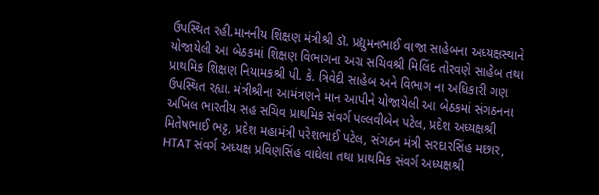ઉપસ્થિત રહી.માનનીય શિક્ષણ મંત્રીશ્રી ડૉ. પ્રદ્યુમનભાઈ વાજા સાહેબના અધ્યક્ષસ્થાને યોજાયેલી આ બેઠકમાં શિક્ષણ વિભાગના અગ્ર સચિવશ્રી મિલિંદ તોરવણે સાહેબ તથા પ્રાથમિક શિક્ષણ નિયામકશ્રી પી. કે. ત્રિવેદી સાહેબ અને વિભાગ ના અધિકારી ગણ ઉપસ્થિત રહ્યા. મંત્રીશ્રીના આમંત્રણને માન આપીને યોજાયેલી આ બેઠકમાં સંગઠનના અખિલ ભારતીય સહ સચિવ પ્રાથમિક સંવર્ગ પલ્લવીબેન પટેલ, પ્રદેશ અધ્યક્ષશ્રી મિતેષભાઈ ભટ્ટ, પ્રદેશ મહામંત્રી પરેશભાઈ પટેલ, સંગઠન મંત્રી સરદારસિંહ મછાર, HTAT સંવર્ગ અધ્યક્ષ પ્રવિણસિંહ વાઘેલા તથા પ્રાથમિક સંવર્ગ અધ્યક્ષશ્રી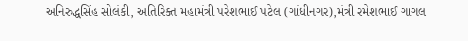અનિરુદ્ધસિંહ સોલંકી, અતિરિક્ત મહામંત્રી પરેશભાઈ પટેલ (ગાંધીનગર),મંત્રી રમેશભાઈ ગાગલ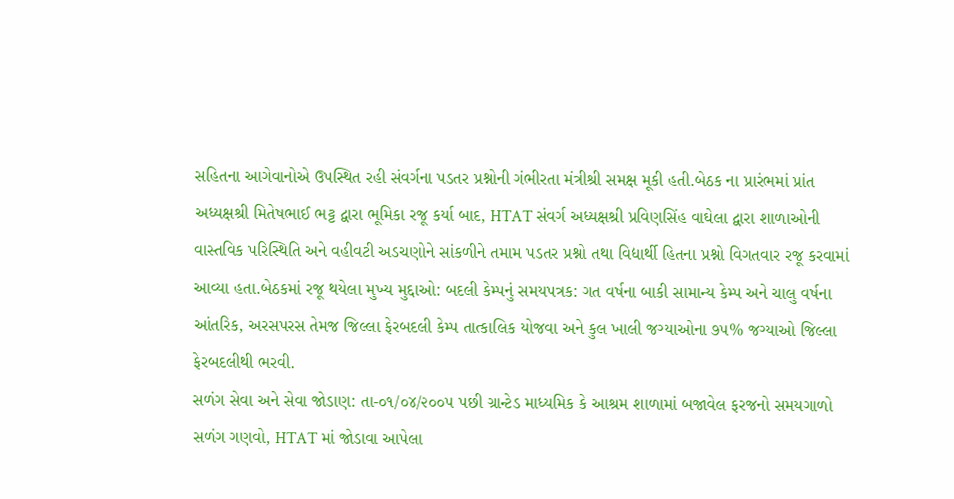સહિતના આગેવાનોએ ઉપસ્થિત રહી સંવર્ગના પડતર પ્રશ્નોની ગંભીરતા મંત્રીશ્રી સમક્ષ મૂકી હતી.બેઠક ના પ્રારંભમાં પ્રાંત અધ્યક્ષશ્રી મિતેષભાઈ ભટ્ટ દ્વારા ભૂમિકા રજૂ કર્યા બાદ, HTAT સંવર્ગ અધ્યક્ષશ્રી પ્રવિણસિંહ વાઘેલા દ્વારા શાળાઓની વાસ્તવિક પરિસ્થિતિ અને વહીવટી અડચણોને સાંકળીને તમામ પડતર પ્રશ્નો તથા વિદ્યાર્થી હિતના પ્રશ્નો વિગતવાર રજૂ કરવામાં આવ્યા હતા.બેઠકમાં રજૂ થયેલા મુખ્ય મુદ્દાઓ: બદલી કેમ્પનું સમયપત્રક: ગત વર્ષના બાકી સામાન્ય કેમ્પ અને ચાલુ વર્ષના આંતરિક, અરસપરસ તેમજ જિલ્લા ફેરબદલી કેમ્પ તાત્કાલિક યોજવા અને કુલ ખાલી જગ્યાઓના ૭૫% જગ્યાઓ જિલ્લા ફેરબદલીથી ભરવી.
સળંગ સેવા અને સેવા જોડાણ: તા-૦૧/૦૪/૨૦૦૫ પછી ગ્રાન્ટેડ માધ્યમિક કે આશ્રમ શાળામાં બજાવેલ ફરજનો સમયગાળો સળંગ ગણવો, HTAT માં જોડાવા આપેલા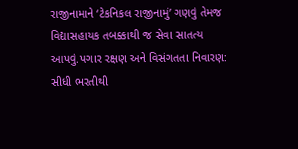રાજીનામાને ‘ટેકનિકલ રાજીનામું’ ગણવું તેમજ વિદ્યાસહાયક તબક્કાથી જ સેવા સાતત્ય આપવું.પગાર રક્ષણ અને વિસંગતતા નિવારણ: સીધી ભરતીથી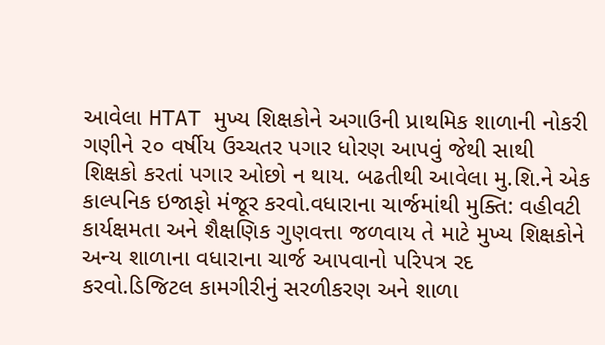આવેલા HTAT મુખ્ય શિક્ષકોને અગાઉની પ્રાથમિક શાળાની નોકરી ગણીને ૨૦ વર્ષીય ઉચ્ચતર પગાર ધોરણ આપવું જેથી સાથી શિક્ષકો કરતાં પગાર ઓછો ન થાય. બઢતીથી આવેલા મુ.શિ.ને એક કાલ્પનિક ઇજાફો મંજૂર કરવો.વધારાના ચાર્જમાંથી મુક્તિ: વહીવટી કાર્યક્ષમતા અને શૈક્ષણિક ગુણવત્તા જળવાય તે માટે મુખ્ય શિક્ષકોને અન્ય શાળાના વધારાના ચાર્જ આપવાનો પરિપત્ર રદ કરવો.ડિજિટલ કામગીરીનું સરળીકરણ અને શાળા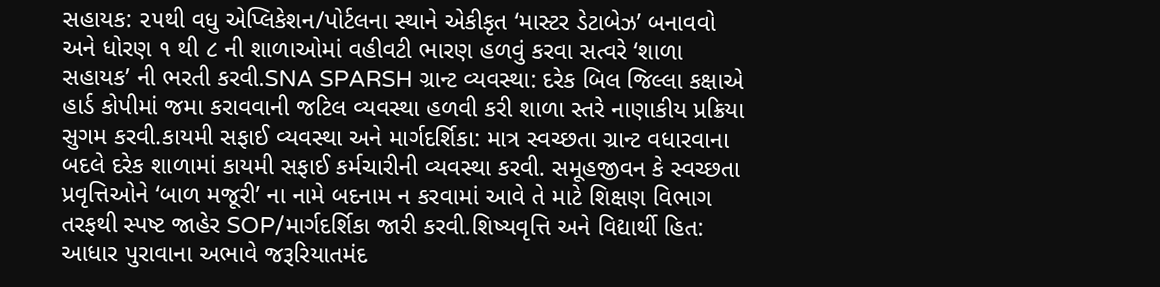સહાયક: ૨૫થી વધુ એપ્લિકેશન/પોર્ટલના સ્થાને એકીકૃત ‘માસ્ટર ડેટાબેઝ’ બનાવવો અને ધોરણ ૧ થી ૮ ની શાળાઓમાં વહીવટી ભારણ હળવું કરવા સત્વરે ‘શાળા સહાયક’ ની ભરતી કરવી.SNA SPARSH ગ્રાન્ટ વ્યવસ્થા: દરેક બિલ જિલ્લા કક્ષાએ હાર્ડ કોપીમાં જમા કરાવવાની જટિલ વ્યવસ્થા હળવી કરી શાળા સ્તરે નાણાકીય પ્રક્રિયા સુગમ કરવી.કાયમી સફાઈ વ્યવસ્થા અને માર્ગદર્શિકા: માત્ર સ્વચ્છતા ગ્રાન્ટ વધારવાના બદલે દરેક શાળામાં કાયમી સફાઈ કર્મચારીની વ્યવસ્થા કરવી. સમૂહજીવન કે સ્વચ્છતા પ્રવૃત્તિઓને ‘બાળ મજૂરી’ ના નામે બદનામ ન કરવામાં આવે તે માટે શિક્ષણ વિભાગ તરફથી સ્પષ્ટ જાહેર SOP/માર્ગદર્શિકા જારી કરવી.શિષ્યવૃત્તિ અને વિદ્યાર્થી હિત: આધાર પુરાવાના અભાવે જરૂરિયાતમંદ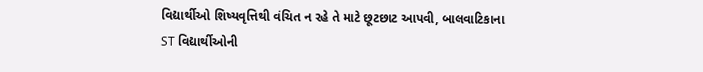વિદ્યાર્થીઓ શિષ્યવૃત્તિથી વંચિત ન રહે તે માટે છૂટછાટ આપવી, બાલવાટિકાના ST વિદ્યાર્થીઓની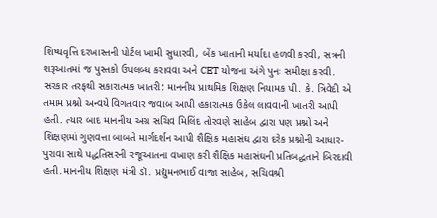શિષ્યવૃત્તિ દરખાસ્તની પોર્ટલ ખામી સુધારવી, બેંક ખાતાની મર્યાદા હળવી કરવી, સત્રની શરૂઆતમાં જ પુસ્તકો ઉપલબ્ધ કરાવવા અને CET યોજના અંગે પુનઃ સમીક્ષા કરવી.
સરકાર તરફથી સકારાત્મક ખાતરી: માનનીય પ્રાથમિક શિક્ષણ નિયામક પી. કે. ત્રિવેદી એ તમામ પ્રશ્નો અન્વયે વિગતવાર જવાબ આપી હકારાત્મક ઉકેલ લાવવાની ખાતરી આપી હતી. ત્યાર બાદ માનનીય અગ્ર સચિવ મિલિંદ તોરવણે સાહેબ દ્વારા પણ પ્રશ્નો અને શિક્ષણમાં ગુણવત્તા બાબતે માર્ગદર્શન આપી શૈક્ષિક મહાસંઘ દ્વારા દરેક પ્રશ્નોની આધાર-પુરાવા સાથે પદ્ધતિસરની રજૂઆતના વખાણ કરી શૈક્ષિક મહાસંઘની પ્રતિબદ્ધતાને બિરદાવી હતી.માનનીય શિક્ષણ મંત્રી ડૉ. પ્રદ્યુમનભાઈ વાજા સાહેબ, સચિવશ્રી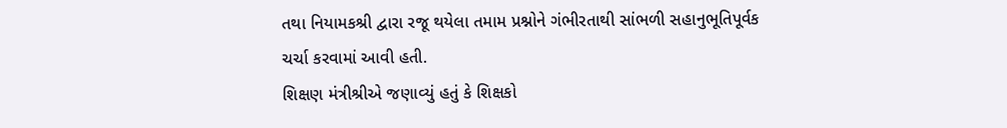તથા નિયામકશ્રી દ્વારા રજૂ થયેલા તમામ પ્રશ્નોને ગંભીરતાથી સાંભળી સહાનુભૂતિપૂર્વક ચર્ચા કરવામાં આવી હતી.
શિક્ષણ મંત્રીશ્રીએ જણાવ્યું હતું કે શિક્ષકો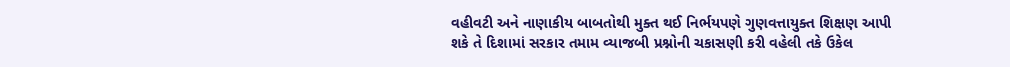વહીવટી અને નાણાકીય બાબતોથી મુક્ત થઈ નિર્ભયપણે ગુણવત્તાયુક્ત શિક્ષણ આપી શકે તે દિશામાં સરકાર તમામ વ્યાજબી પ્રશ્નોની ચકાસણી કરી વહેલી તકે ઉકેલ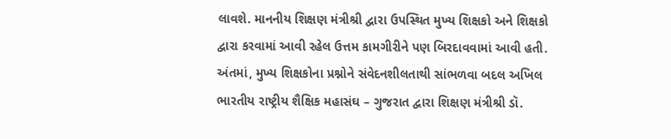લાવશે. માનનીય શિક્ષણ મંત્રીશ્રી દ્વારા ઉપસ્થિત મુખ્ય શિક્ષકો અને શિક્ષકો દ્વારા કરવામાં આવી રહેલ ઉત્તમ કામગીરીને પણ બિરદાવવામાં આવી હતી.
અંતમાં, મુખ્ય શિક્ષકોના પ્રશ્નોને સંવેદનશીલતાથી સાંભળવા બદલ અખિલ ભારતીય રાષ્ટ્રીય શૈક્ષિક મહાસંઘ – ગુજરાત દ્વારા શિક્ષણ મંત્રીશ્રી ડૉ.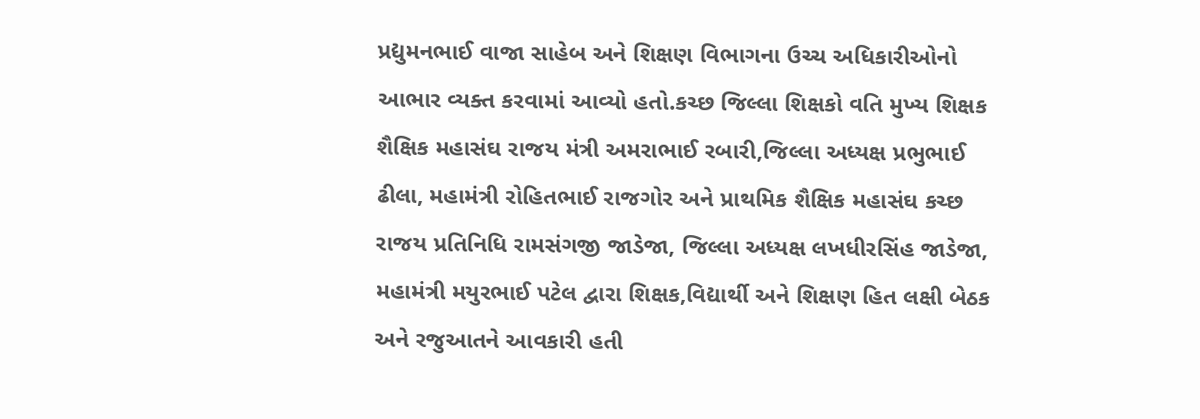પ્રદ્યુમનભાઈ વાજા સાહેબ અને શિક્ષણ વિભાગના ઉચ્ચ અધિકારીઓનો આભાર વ્યક્ત કરવામાં આવ્યો હતો.કચ્છ જિલ્લા શિક્ષકો વતિ મુખ્ય શિક્ષક શૈક્ષિક મહાસંઘ રાજય મંત્રી અમરાભાઈ રબારી,જિલ્લા અધ્યક્ષ પ્રભુભાઈ ઢીલા, મહામંત્રી રોહિતભાઈ રાજગોર અને પ્રાથમિક શૈક્ષિક મહાસંઘ કચ્છ રાજય પ્રતિનિધિ રામસંગજી જાડેજા, જિલ્લા અધ્યક્ષ લખધીરસિંહ જાડેજા, મહામંત્રી મયુરભાઈ પટેલ દ્વારા શિક્ષક,વિદ્યાર્થી અને શિક્ષણ હિત લક્ષી બેઠક અને રજુઆતને આવકારી હતી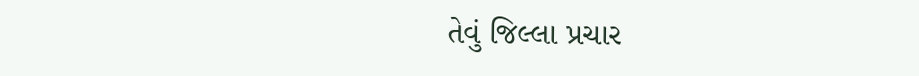તેવું જિલ્લા પ્રચાર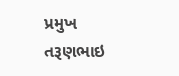પ્રમુખ તરૂણભાઇ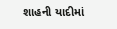શાહની યાદીમાં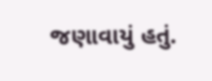જણાવાયું હતું.